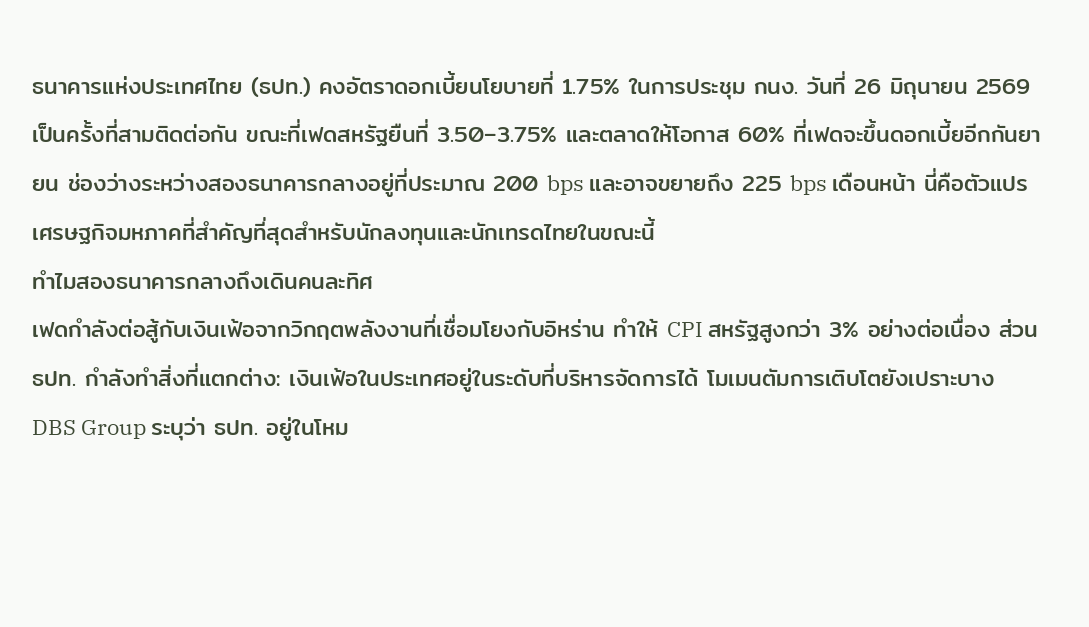ธนาคารแห่งประเทศไทย (ธปท.) คงอัตราดอกเบี้ยนโยบายที่ 1.75% ในการประชุม กนง. วันที่ 26 มิถุนายน 2569 เป็นครั้งที่สามติดต่อกัน ขณะที่เฟดสหรัฐยืนที่ 3.50–3.75% และตลาดให้โอกาส 60% ที่เฟดจะขึ้นดอกเบี้ยอีกกันยายน ช่องว่างระหว่างสองธนาคารกลางอยู่ที่ประมาณ 200 bps และอาจขยายถึง 225 bps เดือนหน้า นี่คือตัวแปรเศรษฐกิจมหภาคที่สำคัญที่สุดสำหรับนักลงทุนและนักเทรดไทยในขณะนี้
ทำไมสองธนาคารกลางถึงเดินคนละทิศ
เฟดกำลังต่อสู้กับเงินเฟ้อจากวิกฤตพลังงานที่เชื่อมโยงกับอิหร่าน ทำให้ CPI สหรัฐสูงกว่า 3% อย่างต่อเนื่อง ส่วน ธปท. กำลังทำสิ่งที่แตกต่าง: เงินเฟ้อในประเทศอยู่ในระดับที่บริหารจัดการได้ โมเมนตัมการเติบโตยังเปราะบาง DBS Group ระบุว่า ธปท. อยู่ในโหม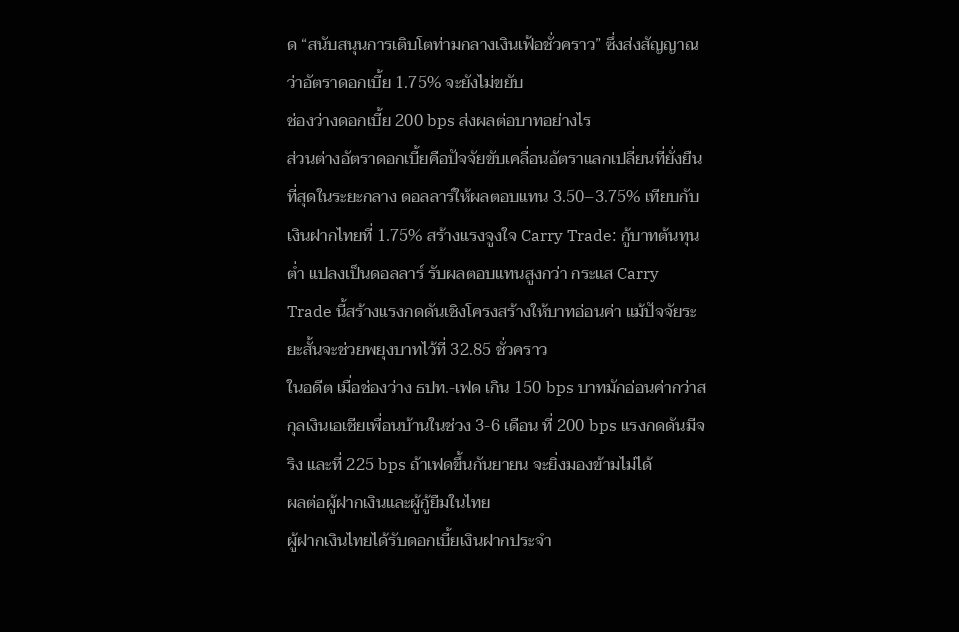ด “สนับสนุนการเติบโตท่ามกลางเงินเฟ้อชั่วคราว” ซึ่งส่งสัญญาณว่าอัตราดอกเบี้ย 1.75% จะยังไม่ขยับ
ช่องว่างดอกเบี้ย 200 bps ส่งผลต่อบาทอย่างไร
ส่วนต่างอัตราดอกเบี้ยคือปัจจัยขับเคลื่อนอัตราแลกเปลี่ยนที่ยั่งยืนที่สุดในระยะกลาง ดอลลาร์ให้ผลตอบแทน 3.50–3.75% เทียบกับเงินฝากไทยที่ 1.75% สร้างแรงจูงใจ Carry Trade: กู้บาทต้นทุนต่ำ แปลงเป็นดอลลาร์ รับผลตอบแทนสูงกว่า กระแส Carry Trade นี้สร้างแรงกดดันเชิงโครงสร้างให้บาทอ่อนค่า แม้ปัจจัยระยะสั้นจะช่วยพยุงบาทไว้ที่ 32.85 ชั่วคราว
ในอดีต เมื่อช่องว่าง ธปท.-เฟด เกิน 150 bps บาทมักอ่อนค่ากว่าสกุลเงินเอเชียเพื่อนบ้านในช่วง 3-6 เดือน ที่ 200 bps แรงกดดันมีจริง และที่ 225 bps ถ้าเฟดขึ้นกันยายน จะยิ่งมองข้ามไม่ได้
ผลต่อผู้ฝากเงินและผู้กู้ยืมในไทย
ผู้ฝากเงินไทยได้รับดอกเบี้ยเงินฝากประจำ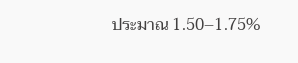ประมาณ 1.50–1.75%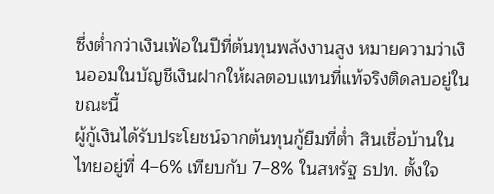ซึ่งต่ำกว่าเงินเฟ้อในปีที่ต้นทุนพลังงานสูง หมายความว่าเงินออมในบัญชีเงินฝากให้ผลตอบแทนที่แท้จริงติดลบอยู่ในขณะนี้
ผู้กู้เงินได้รับประโยชน์จากต้นทุนกู้ยืมที่ต่ำ สินเชื่อบ้านในไทยอยู่ที่ 4–6% เทียบกับ 7–8% ในสหรัฐ ธปท. ตั้งใจ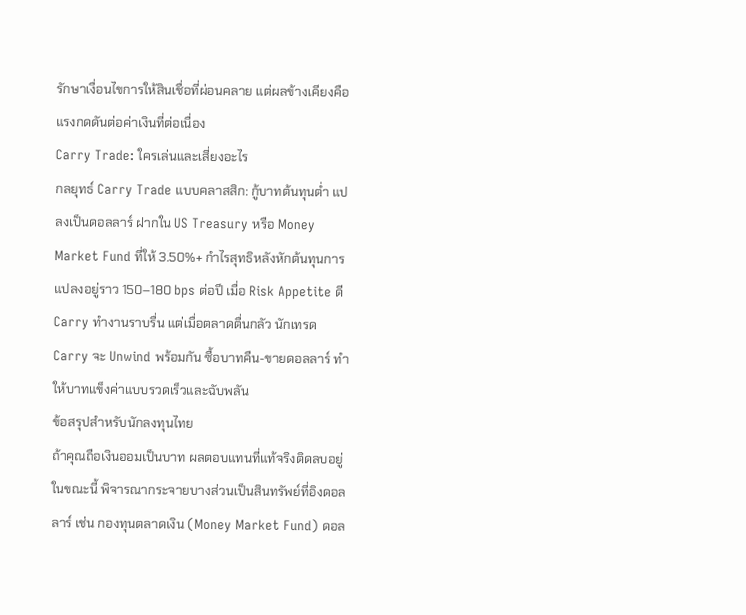รักษาเงื่อนไขการให้สินเชื่อที่ผ่อนคลาย แต่ผลข้างเคียงคือแรงกดดันต่อค่าเงินที่ต่อเนื่อง
Carry Trade: ใครเล่นและเสี่ยงอะไร
กลยุทธ์ Carry Trade แบบคลาสสิก: กู้บาทต้นทุนต่ำ แปลงเป็นดอลลาร์ ฝากใน US Treasury หรือ Money Market Fund ที่ให้ 3.50%+ กำไรสุทธิหลังหักต้นทุนการแปลงอยู่ราว 150–180 bps ต่อปี เมื่อ Risk Appetite ดี Carry ทำงานราบรื่น แต่เมื่อตลาดตื่นกลัว นักเทรด Carry จะ Unwind พร้อมกัน ซื้อบาทคืน-ขายดอลลาร์ ทำให้บาทแข็งค่าแบบรวดเร็วและฉับพลัน
ข้อสรุปสำหรับนักลงทุนไทย
ถ้าคุณถือเงินออมเป็นบาท ผลตอบแทนที่แท้จริงติดลบอยู่ในขณะนี้ พิจารณากระจายบางส่วนเป็นสินทรัพย์ที่อิงดอลลาร์ เช่น กองทุนตลาดเงิน (Money Market Fund) ดอล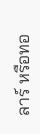ลาร์ หรือทอ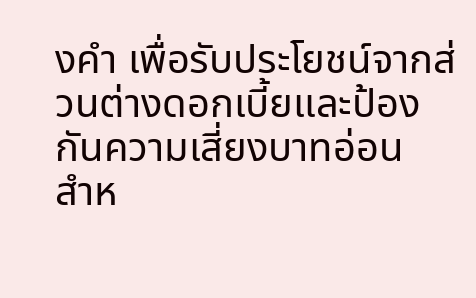งคำ เพื่อรับประโยชน์จากส่วนต่างดอกเบี้ยและป้องกันความเสี่ยงบาทอ่อน
สำห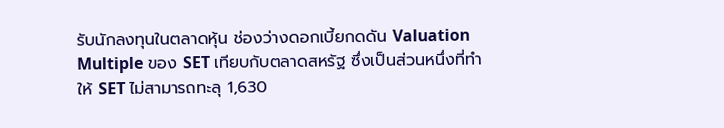รับนักลงทุนในตลาดหุ้น ช่องว่างดอกเบี้ยกดดัน Valuation Multiple ของ SET เทียบกับตลาดสหรัฐ ซึ่งเป็นส่วนหนึ่งที่ทำให้ SET ไม่สามารถทะลุ 1,630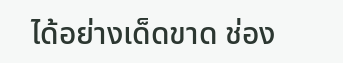ได้อย่างเด็ดขาด ช่อง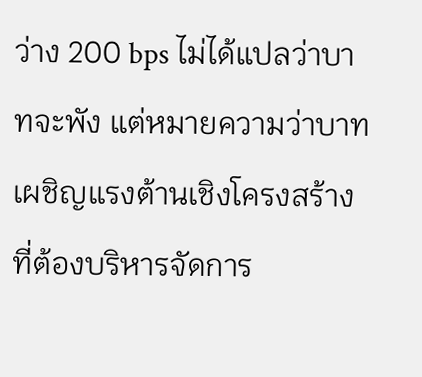ว่าง 200 bps ไม่ได้แปลว่าบาทจะพัง แต่หมายความว่าบาทเผชิญแรงต้านเชิงโครงสร้างที่ต้องบริหารจัดการ